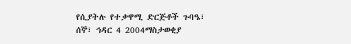የሲያትሉ የተቃዋሚ ድርጅቶች ጉባዔ፣
ሰኞ፣ ኅዳር 4 2004ማስታወቂያ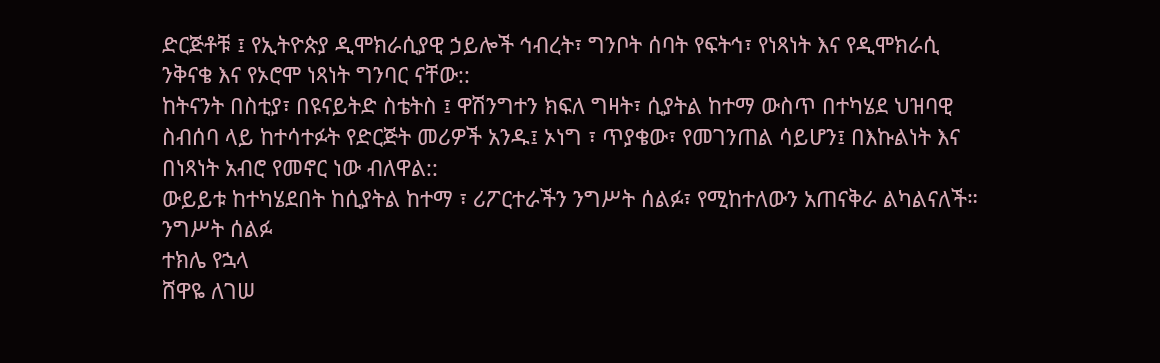ድርጅቶቹ ፤ የኢትዮጵያ ዲሞክራሲያዊ ኃይሎች ኅብረት፣ ግንቦት ሰባት የፍትኅ፣ የነጻነት እና የዲሞክራሲ ንቅናቄ እና የኦሮሞ ነጻነት ግንባር ናቸው::
ከትናንት በስቲያ፣ በዩናይትድ ስቴትስ ፤ ዋሽንግተን ክፍለ ግዛት፣ ሲያትል ከተማ ውስጥ በተካሄደ ህዝባዊ ስብሰባ ላይ ከተሳተፉት የድርጅት መሪዎች አንዱ፤ ኦነግ ፣ ጥያቄው፣ የመገንጠል ሳይሆን፤ በእኩልነት እና በነጻነት አብሮ የመኖር ነው ብለዋል::
ውይይቱ ከተካሄደበት ከሲያትል ከተማ ፣ ሪፖርተራችን ንግሥት ሰልፉ፣ የሚከተለውን አጠናቅራ ልካልናለች።
ንግሥት ሰልፉ
ተክሌ የኋላ
ሸዋዬ ለገሠ